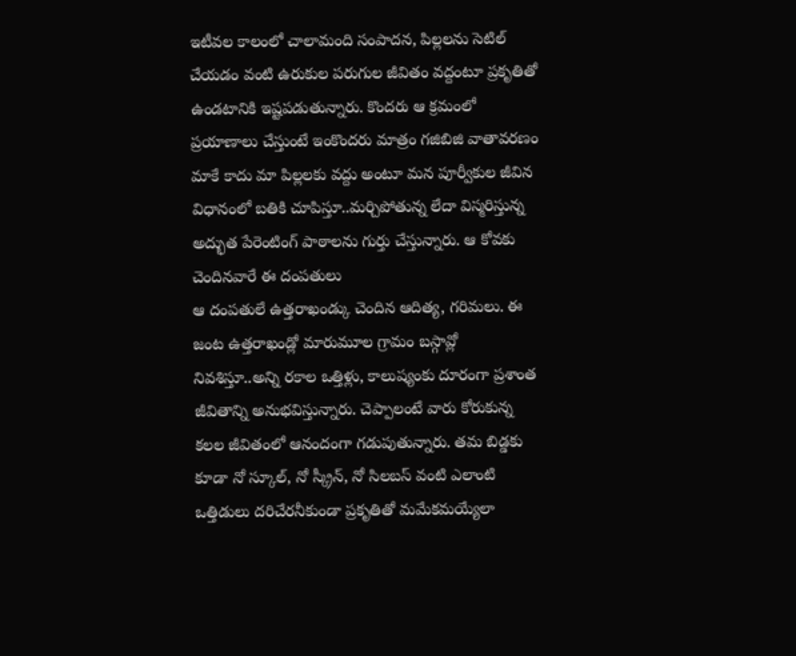ఇటీవల కాలంలో చాలామంది సంపాదన, పిల్లలను సెటిల్ చేయడం వంటి ఉరుకుల పరుగుల జీవితం వద్దంటూ ప్రకృతితో ఉండటానికి ఇష్టపడుతున్నారు. కొందరు ఆ క్రమంలో ప్రయాణాలు చేస్తుంటే ఇంకొందరు మాత్రం గజిబిజి వాతావరణం మాకే కాదు మా పిల్లలకు వద్దు అంటూ మన పూర్వీకుల జీవిన విధానంలో బతికి చూపిస్తూ..మర్చిపోతున్న లేదా విస్మరిస్తున్న అద్భుత పేరెంటింగ్ పాఠాలను గుర్తు చేస్తున్నారు. ఆ కోవకు చెందినవారే ఈ దంపతులు
ఆ దంపతులే ఉత్తరాఖండ్కు చెందిన ఆదిత్య, గరిమలు. ఈ జంట ఉత్తరాఖండ్లో మారుమూల గ్రామం బస్గావ్లో నివశిస్తూ..అన్ని రకాల ఒత్తిళ్లు, కాలుష్యంకు దూరంగా ప్రశాంత జీవితాన్ని అనుభవిస్తున్నారు. చెప్పాలంటే వారు కోరుకున్న కలల జీవితంలో ఆనందంగా గడుపుతున్నారు. తమ బిడ్డకు కూడా నో స్కూల్, నో స్క్రీన్, నో సిలబస్ వంటి ఎలాంటి ఒత్తిడులు దరిచేరనీకుండా ప్రకృతితో మమేకమయ్యేలా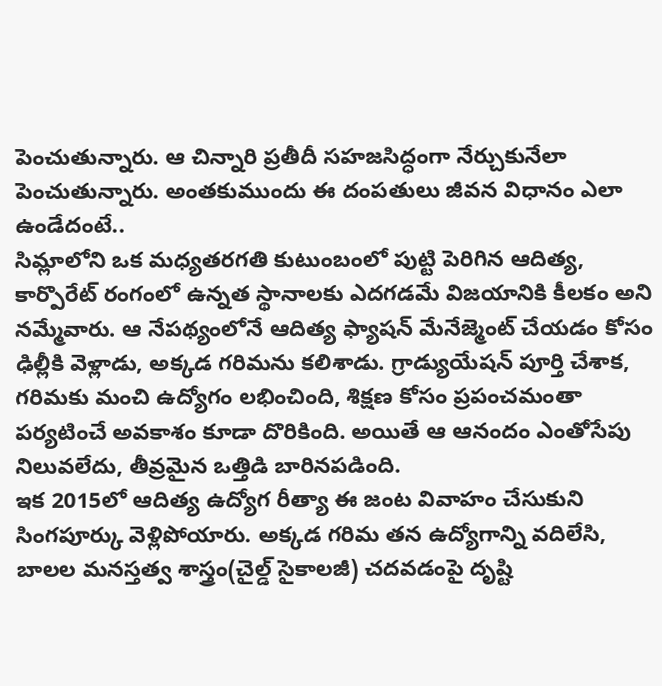పెంచుతున్నారు. ఆ చిన్నారి ప్రతీదీ సహజసిద్ధంగా నేర్చుకునేలా పెంచుతున్నారు. అంతకుముందు ఈ దంపతులు జీవన విధానం ఎలా ఉండేదంటే..
సిమ్లాలోని ఒక మధ్యతరగతి కుటుంబంలో పుట్టి పెరిగిన ఆదిత్య, కార్పొరేట్ రంగంలో ఉన్నత స్థానాలకు ఎదగడమే విజయానికి కీలకం అని నమ్మేవారు. ఆ నేపథ్యంలోనే ఆదిత్య ఫ్యాషన్ మేనేజ్మెంట్ చేయడం కోసం ఢిల్లీకి వెళ్లాడు, అక్కడ గరిమను కలిశాడు. గ్రాడ్యుయేషన్ పూర్తి చేశాక, గరిమకు మంచి ఉద్యోగం లభించింది, శిక్షణ కోసం ప్రపంచమంతా పర్యటించే అవకాశం కూడా దొరికింది. అయితే ఆ ఆనందం ఎంతోసేపు నిలువలేదు, తీవ్రమైన ఒత్తిడి బారినపడింది.
ఇక 2015లో ఆదిత్య ఉద్యోగ రీత్యా ఈ జంట వివాహం చేసుకుని సింగపూర్కు వెళ్లిపోయారు. అక్కడ గరిమ తన ఉద్యోగాన్ని వదిలేసి, బాలల మనస్తత్వ శాస్త్రం(చైల్డ్ సైకాలజీ) చదవడంపై దృష్టి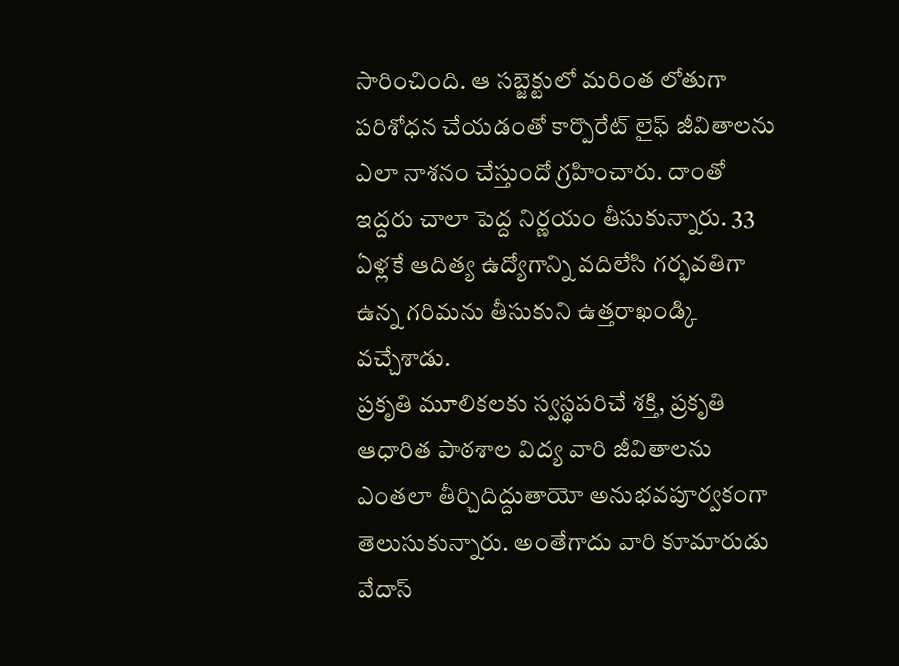సారించింది. ఆ సబ్జెక్టులో మరింత లోతుగా పరిశోధన చేయడంతో కార్పొరేట్ లైఫ్ జీవితాలను ఎలా నాశనం చేస్తుందో గ్రహించారు. దాంతో ఇద్దరు చాలా పెద్ద నిర్ణయం తీసుకున్నారు. 33 ఏళ్లకే ఆదిత్య ఉద్యోగాన్ని వదిలేసి గర్భవతిగా ఉన్న గరిమను తీసుకుని ఉత్తరాఖండ్కి వచ్చేశాడు.
ప్రకృతి మూలికలకు స్వస్థపరిచే శక్తి, ప్రకృతి ఆధారిత పాఠశాల విద్య వారి జీవితాలను ఎంతలా తీర్చిదిద్దుతాయో అనుభవపూర్వకంగా తెలుసుకున్నారు. అంతేగాదు వారి కూమారుడు వేదాస్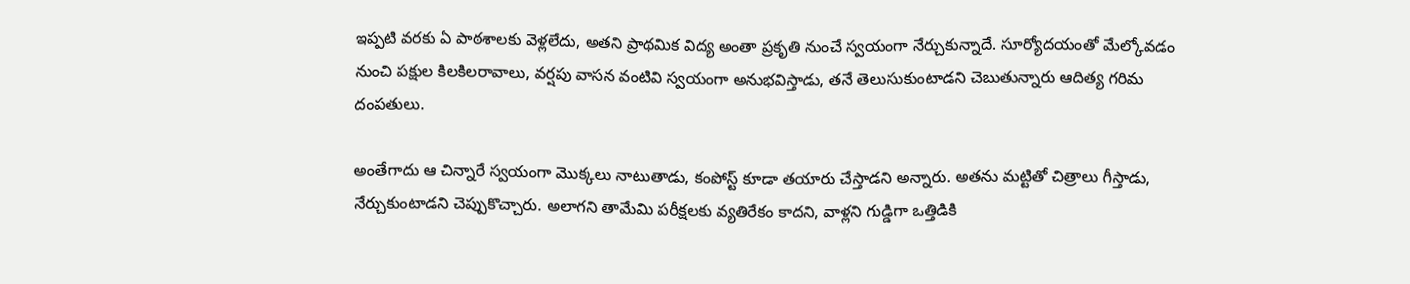ఇప్పటి వరకు ఏ పాఠశాలకు వెళ్లలేదు, అతని ప్రాథమిక విద్య అంతా ప్రకృతి నుంచే స్వయంగా నేర్చుకున్నాదే. సూర్యోదయంతో మేల్కోవడం నుంచి పక్షుల కిలకిలరావాలు, వర్షపు వాసన వంటివి స్వయంగా అనుభవిస్తాడు, తనే తెలుసుకుంటాడని చెబుతున్నారు ఆదిత్య గరిమ దంపతులు.

అంతేగాదు ఆ చిన్నారే స్వయంగా మొక్కలు నాటుతాడు, కంపోస్ట్ కూడా తయారు చేస్తాడని అన్నారు. అతను మట్టితో చిత్రాలు గీస్తాడు, నేర్చుకుంటాడని చెప్పుకొచ్చారు. అలాగని తామేమి పరీక్షలకు వ్యతిరేకం కాదని, వాళ్లని గుడ్డిగా ఒత్తిడికి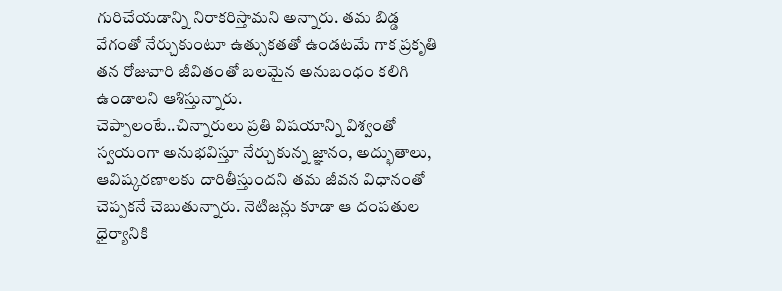గురిచేయడాన్ని నిరాకరిస్తామని అన్నారు. తమ బిడ్డ వేగంతో నేర్చుకుంటూ ఉత్సుకతతో ఉండటమే గాక ప్రకృతి తన రోజువారి జీవితంతో బలమైన అనుబంధం కలిగి ఉండాలని ఆశిస్తున్నారు.
చెప్పాలంటే..చిన్నారులు ప్రతి విషయాన్ని విశ్వంతో స్వయంగా అనుభవిస్తూ నేర్చుకున్న జ్ఞానం, అద్భుతాలు, ఆవిష్కరణాలకు దారితీస్తుందని తమ జీవన విధానంతో చెప్పకనే చెబుతున్నారు. నెటిజన్లు కూడా ఆ దంపతుల ధైర్యానికి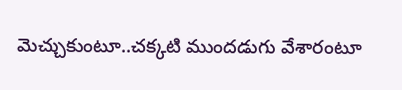మెచ్చుకుంటూ..చక్కటి ముందడుగు వేశారంటూ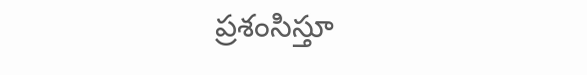ప్రశంసిస్తూ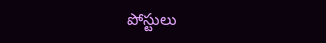పోస్టులు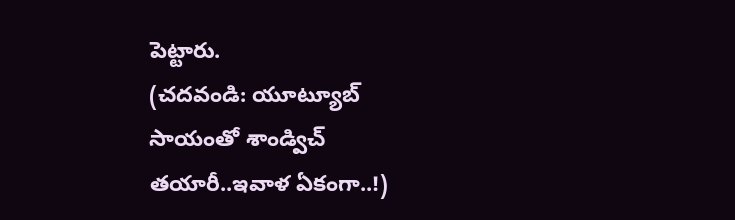పెట్టారు.
(చదవండి: యూట్యూబ్ సాయంతో శాండ్విచ్ తయారీ..ఇవాళ ఏకంగా..!)